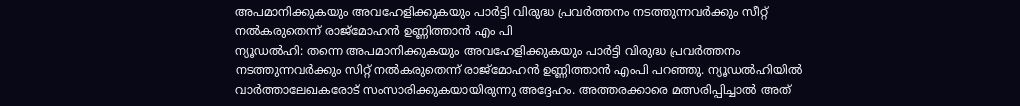അപമാനിക്കുകയും അവഹേളിക്കുകയും പാർട്ടി വിരുദ്ധ പ്രവർത്തനം നടത്തുന്നവർക്കും സീറ്റ് നൽകരുതെന്ന് രാജ്മോഹൻ ഉണ്ണിത്താൻ എം പി
ന്യൂഡൽഹി: തന്നെ അപമാനിക്കുകയും അവഹേളിക്കുകയും പാർട്ടി വിരുദ്ധ പ്രവർത്തനം നടത്തുന്നവർക്കും സിറ്റ് നൽകരുതെന്ന് രാജ്മോഹൻ ഉണ്ണിത്താൻ എംപി പറഞ്ഞു. ന്യൂഡൽഹിയിൽ വാർത്താലേഖകരോട് സംസാരിക്കുകയായിരുന്നു അദ്ദേഹം. അത്തരക്കാരെ മത്സരിപ്പിച്ചാൽ അത്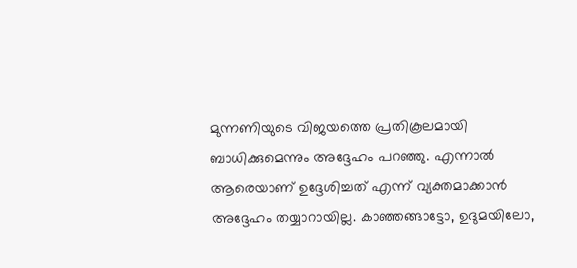മുന്നണിയുടെ വിജയത്തെ പ്രതികൂലമായി ബാധിക്കുമെന്നും അദ്ദേഹം പറഞ്ഞു. എന്നാൽ ആരെയാണ് ഉദ്ദേശിച്ചത് എന്ന് വ്യക്തമാക്കാൻ അദ്ദേഹം തയ്യാറായില്ല. കാഞ്ഞങ്ങാട്ടോ, ഉദുമയിലോ,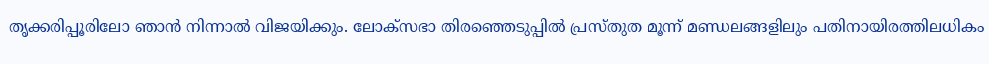തൃക്കരിപ്പൂരിലോ ഞാൻ നിന്നാൽ വിജയിക്കും. ലോക്സഭാ തിരഞ്ഞെടുപ്പിൽ പ്രസ്തുത മൂന്ന് മണ്ഡലങ്ങളിലും പതിനായിരത്തിലധികം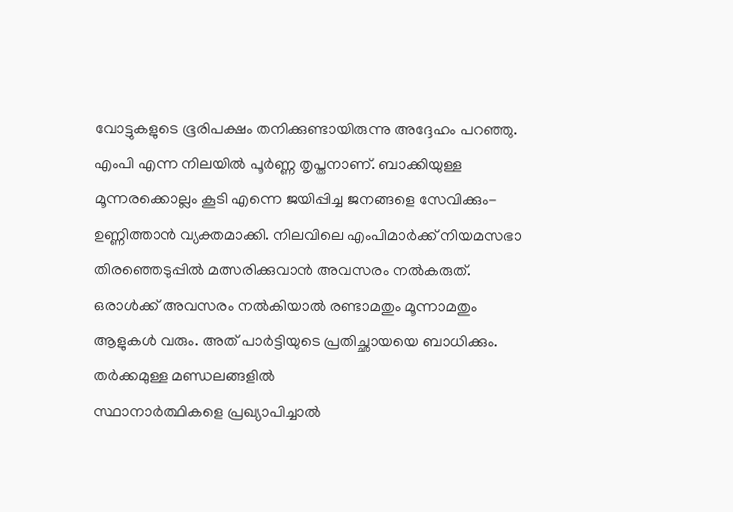വോട്ടുകളുടെ ഭൂരിപക്ഷം തനിക്കുണ്ടായിരുന്നു അദ്ദേഹം പറഞ്ഞു. എംപി എന്ന നിലയിൽ പൂർണ്ണ തൃപ്തനാണ്. ബാക്കിയുള്ള മൂന്നരക്കൊല്ലം കൂടി എന്നെ ജയിപ്പിച്ച ജനങ്ങളെ സേവിക്കും- ഉണ്ണിത്താൻ വ്യക്തമാക്കി. നിലവിലെ എംപിമാർക്ക് നിയമസഭാ തിരഞ്ഞെടുപ്പിൽ മത്സരിക്കുവാൻ അവസരം നൽകരുത്. ഒരാൾക്ക് അവസരം നൽകിയാൽ രണ്ടാമതും മൂന്നാമതും ആളുകൾ വരും. അത് പാർട്ടിയുടെ പ്രതിച്ഛായയെ ബാധിക്കും. തർക്കമുള്ള മണ്ഡലങ്ങളിൽ
സ്ഥാനാർത്ഥികളെ പ്രഖ്യാപിച്ചാൽ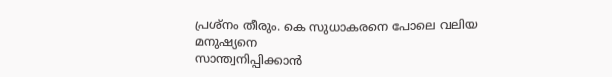പ്രശ്നം തീരും. കെ സുധാകരനെ പോലെ വലിയ മനുഷ്യനെ
സാന്ത്വനിപ്പിക്കാൻ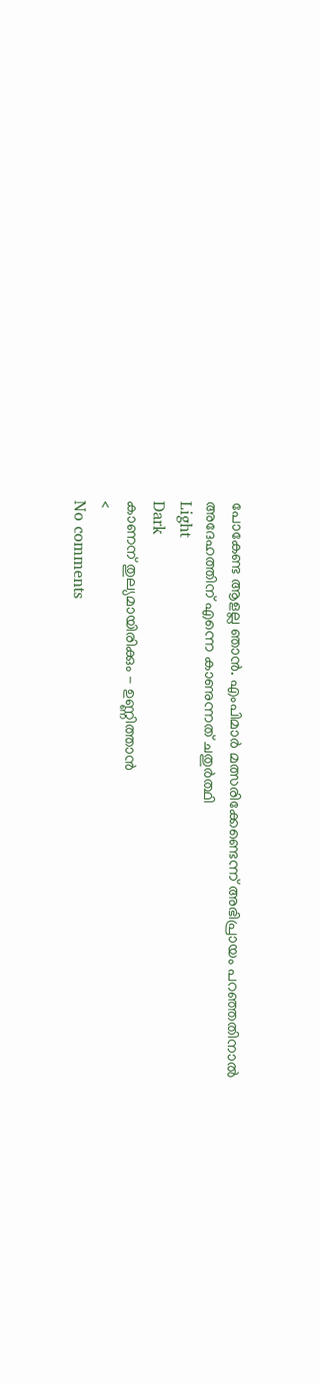പോകേണ്ട ആളല്ല ഞാൻ. എംപിമാർ മത്സരിക്കേണ്ടെന്ന് അഭിപ്രായം പറഞ്ഞതിനാൽ
അദേഹത്തിന് എന്നെ കാണുന്നത് ചതുർത്ഥി
Light
Dark
കാണന് തുല്യമായിരിക്കും - ഉണ്ണിത്താൻ
<
No comments